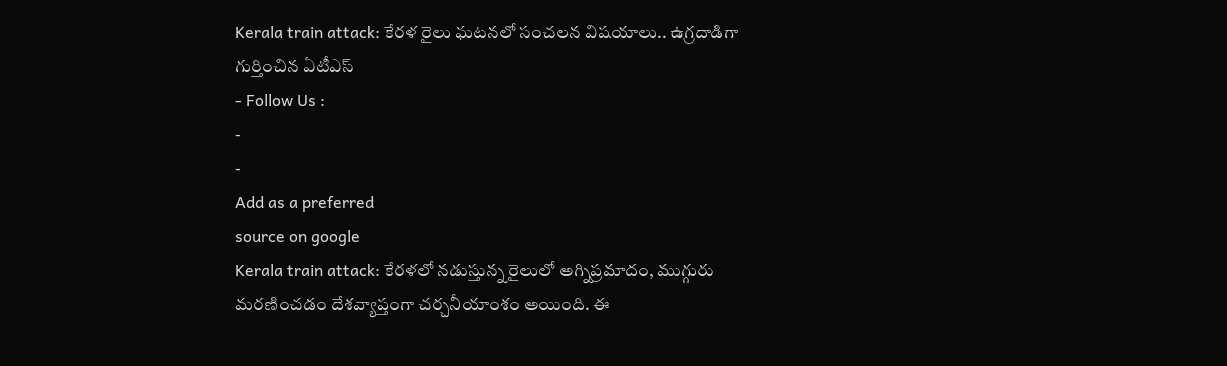Kerala train attack: కేరళ రైలు ఘటనలో సంచలన విషయాలు.. ఉగ్రదాడిగా గుర్తించిన ఏటీఎస్
- Follow Us :
-
-
Add as a preferred
source on google
Kerala train attack: కేరళలో నడుస్తున్న రైలులో అగ్నిప్రమాదం, ముగ్గురు మరణించడం దేశవ్యాప్తంగా చర్చనీయాంశం అయింది. ఈ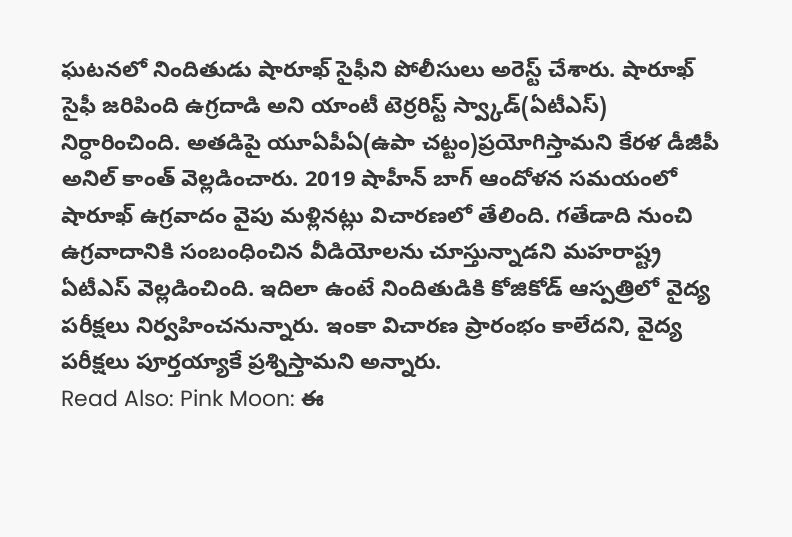ఘటనలో నిందితుడు షారూఖ్ సైఫీని పోలీసులు అరెస్ట్ చేశారు. షారూఖ్ సైఫీ జరిపింది ఉగ్రదాడి అని యాంటీ టెర్రరిస్ట్ స్వ్కాడ్(ఏటీఎస్) నిర్ధారించింది. అతడిపై యూఏపీఏ(ఉపా చట్టం)ప్రయోగిస్తామని కేరళ డీజీపీ అనిల్ కాంత్ వెల్లడించారు. 2019 షాహీన్ బాగ్ ఆందోళన సమయంలో షారూఖ్ ఉగ్రవాదం వైపు మళ్లినట్లు విచారణలో తేలింది. గతేడాది నుంచి ఉగ్రవాదానికి సంబంధించిన వీడియోలను చూస్తున్నాడని మహరాష్ట్ర ఏటీఎస్ వెల్లడించింది. ఇదిలా ఉంటే నిందితుడికి కోజికోడ్ ఆస్పత్రిలో వైద్య పరీక్షలు నిర్వహించనున్నారు. ఇంకా విచారణ ప్రారంభం కాలేదని, వైద్య పరీక్షలు పూర్తయ్యాకే ప్రశ్నిస్తామని అన్నారు.
Read Also: Pink Moon: ఈ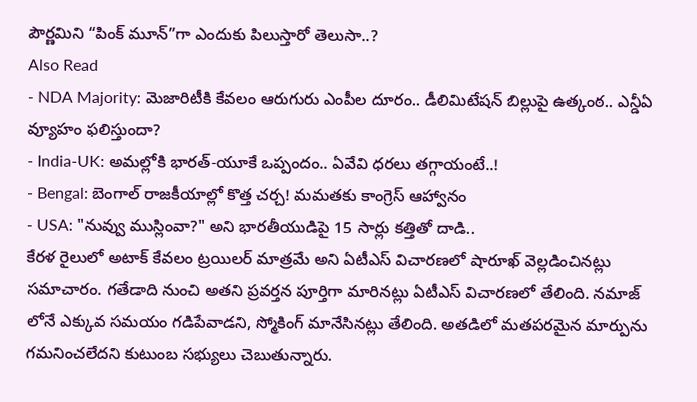పౌర్ణమిని “పింక్ మూన్”గా ఎందుకు పిలుస్తారో తెలుసా..?
Also Read
- NDA Majority: మెజారిటీకి కేవలం ఆరుగురు ఎంపీల దూరం.. డీలిమిటేషన్ బిల్లుపై ఉత్కంఠ.. ఎన్డీఏ వ్యూహం ఫలిస్తుందా?
- India-UK: అమల్లోకి భారత్-యూకే ఒప్పందం.. ఏవేవి ధరలు తగ్గాయంటే..!
- Bengal: బెంగాల్ రాజకీయాల్లో కొత్త చర్చ! మమతకు కాంగ్రెస్ ఆహ్వానం
- USA: "నువ్వు ముస్లింవా?" అని భారతీయుడిపై 15 సార్లు కత్తితో దాడి..
కేరళ రైలులో అటాక్ కేవలం ట్రయిలర్ మాత్రమే అని ఏటీఎస్ విచారణలో షారూఖ్ వెల్లడించినట్లు సమాచారం. గతేడాది నుంచి అతని ప్రవర్తన పూర్తిగా మారినట్లు ఏటీఎస్ విచారణలో తేలింది. నమాజ్ లోనే ఎక్కువ సమయం గడిపేవాడని, స్మోకింగ్ మానేసినట్లు తేలింది. అతడిలో మతపరమైన మార్పును గమనించలేదని కుటుంబ సభ్యులు చెబుతున్నారు.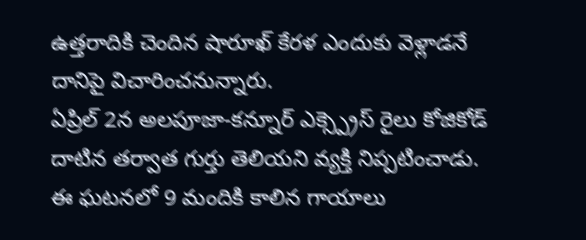ఉత్తరాదికి చెందిన షారూఖ్ కేరళ ఎందుకు వెళ్లాడనే దానిపై విచారించనున్నారు.
ఏప్రిల్ 2న అలపూజా-కన్నూర్ ఎక్స్ప్రెస్ రైలు కోజికోడ్ దాటిన తర్వాత గుర్తు తెలియని వ్యక్తి నిప్పటించాడు. ఈ ఘటనలో 9 మందికి కాలిన గాయాలు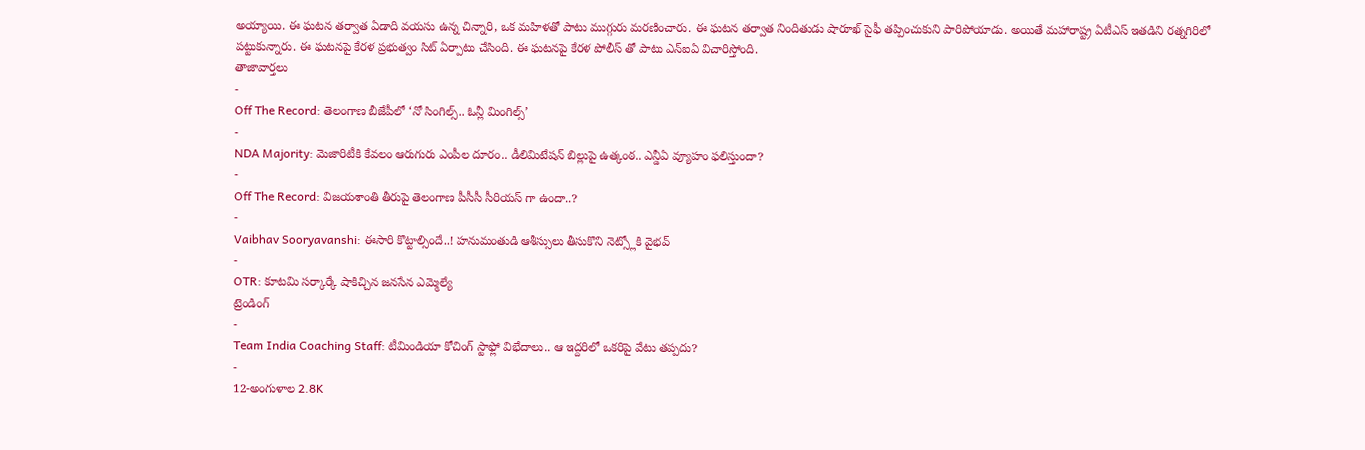అయ్యాయి. ఈ ఘటన తర్వాత ఏడాది వయసు ఉన్న చిన్నారి, ఒక మహిళతో పాటు ముగ్గురు మరణించారు. ఈ ఘటన తర్వాత నిందితుడు షారూఖ్ సైఫీ తప్పించుకుని పారిపోయాడు. అయితే మహారాష్ట్ర ఏటీఎస్ ఇతడిని రత్నగిరిలో పట్టుకున్నారు. ఈ ఘటనపై కేరళ ప్రభుత్వం సిట్ ఏర్పాటు చేసింది. ఈ ఘటనపై కేరళ పోలీస్ తో పాటు ఎన్ఐఏ విచారిస్తోంది.
తాజావార్తలు
-
Off The Record: తెలంగాణ బీజేపీలో ‘నో సింగిల్స్.. ఓన్లీ మింగిల్స్’
-
NDA Majority: మెజారిటీకి కేవలం ఆరుగురు ఎంపీల దూరం.. డీలిమిటేషన్ బిల్లుపై ఉత్కంఠ.. ఎన్డీఏ వ్యూహం ఫలిస్తుందా?
-
Off The Record: విజయశాంతి తీరుపై తెలంగాణ పీసీసీ సీరియస్ గా ఉందా..?
-
Vaibhav Sooryavanshi: ఈసారి కొట్టాల్సిందే..! హనుమంతుడి ఆశీస్సులు తీసుకొని నెట్స్లోకి వైభవ్
-
OTR: కూటమి సర్కార్కే షాకిచ్చిన జనసేన ఎమ్మెల్యే
ట్రెండింగ్
-
Team India Coaching Staff: టీమిండియా కోచింగ్ స్టాఫ్లో విభేదాలు.. ఆ ఇద్దరిలో ఒకరిపై వేటు తప్పదు?
-
12-అంగుళాల 2.8K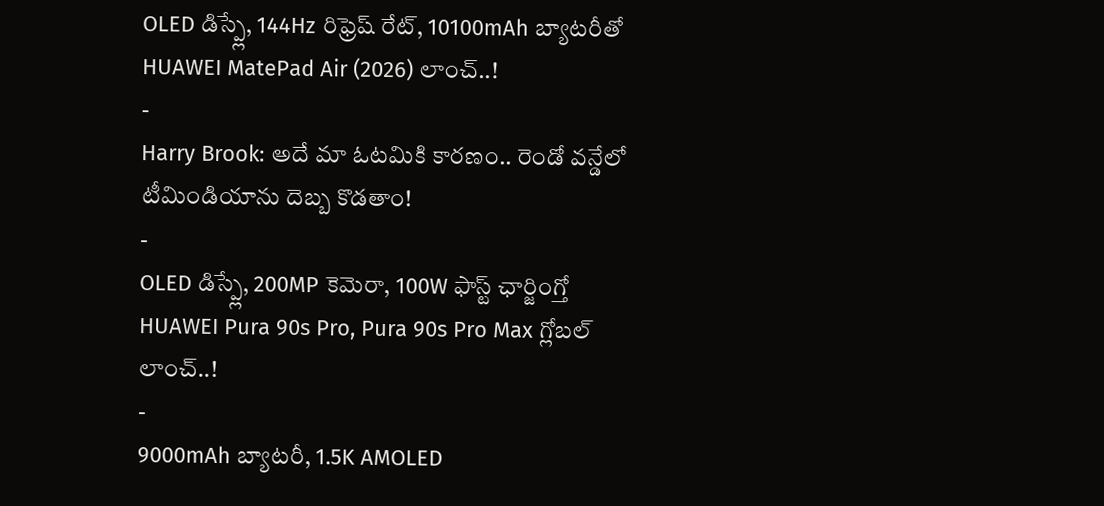OLED డిస్ప్లే, 144Hz రిఫ్రెష్ రేట్, 10100mAh బ్యాటరీతో HUAWEI MatePad Air (2026) లాంచ్..!
-
Harry Brook: అదే మా ఓటమికి కారణం.. రెండో వన్డేలో టీమిండియాను దెబ్బ కొడతాం!
-
OLED డిస్ప్లే, 200MP కెమెరా, 100W ఫాస్ట్ ఛార్జింగ్తో HUAWEI Pura 90s Pro, Pura 90s Pro Max గ్లోబల్ లాంచ్..!
-
9000mAh బ్యాటరీ, 1.5K AMOLED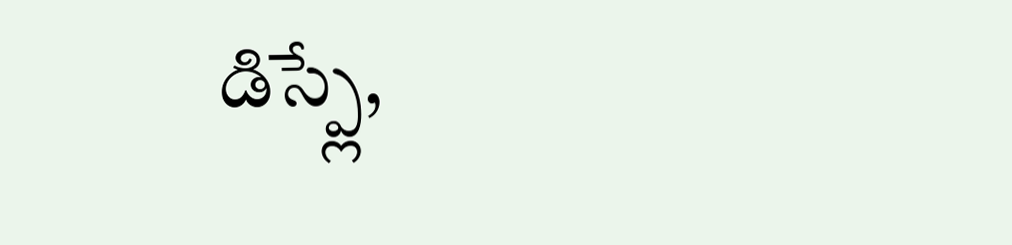డిస్ప్లే,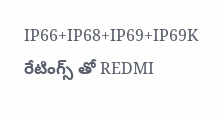IP66+IP68+IP69+IP69K రేటింగ్స్ తో REDMI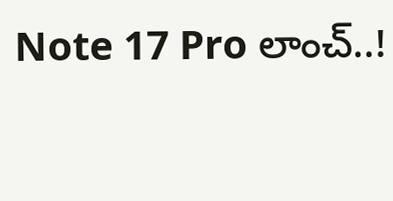Note 17 Pro లాంచ్..!